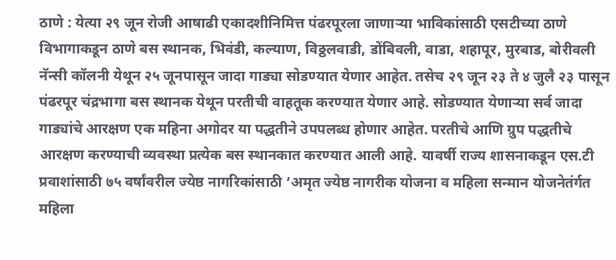ठाणे : येत्या २९ जून रोजी आषाढी एकादशीनिमित्त पंढरपूरला जाणाऱ्या भाविकांसाठी एसटीच्या ठाणे विभागाकडून ठाणे बस स्थानक, भिवंडी, कल्याण, विठ्ठलवाडी, डोंबिवली, वाडा, शहापूर, मुरबाड, बोरीवली नॅन्सी कॉलनी येथून २५ जूनपासून जादा गाड्या सोडण्यात येणार आहेत. तसेच २९ जून २३ ते ४ जुलै २३ पासून पंढरपूर चंद्रभागा बस स्थानक येथून परतीची वाहतूक करण्यात येणार आहे. सोडण्यात येणाऱ्या सर्व जादा गाड्यांचे आरक्षण एक महिना अगोदर या पद्धतीने उपपलब्ध होणार आहेत. परतीचे आणि ग्रुप पद्धतीचे आरक्षण करण्याची व्यवस्था प्रत्येक बस स्थानकात करण्यात आली आहे. यावर्षी राज्य शासनाकडून एस.टी प्रवाशांसाठी ७५ वर्षांवरील ज्येष्ठ नागरिकांसाठी ‘अमृत ज्येष्ठ नागरीक योजना व महिला सन्मान योजनेतंर्गत महिला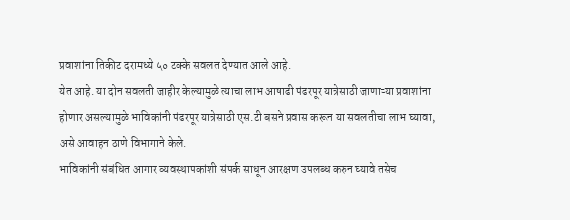प्रवाशांना तिकीट दरामध्ये ५० टक्के सवलत देण्यात आले आहे.
येत आहे. या दोन सवलती जाहीर केल्यामुळे त्याचा लाभ आषाढी पंढरपूर यात्रेसाठी जाणाऱ्या प्रवाशांना होणार असल्यामुळे भाविकांनी पंढरपूर यात्रेसाठी एस.टी बसने प्रवास करून या सवलतीचा लाभ घ्यावा, असे आवाहन ठाणे विभागाने केले.
भाविकांनी संबंधित आगार व्यवस्थापकांशी संपर्क साधून आरक्षण उपलब्ध करुन घ्यावे तसेच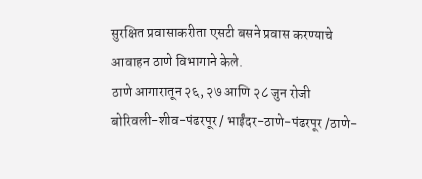सुरक्षित प्रवासाकरीता एसटी बसने प्रवास करण्याचे आवाहन ठाणे विभागाने केले.
ठाणे आगारातून २६, २७ आणि २८ जुन रोजी बोरिवली-शीव-पंढरपूर / भाईंदर-ठाणे-पंढरपूर /ठाणे-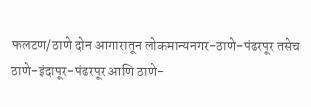फलटण/ठाणे दोन आगारातून लोकमान्यनगर-ठाणे-पंढरपूर तसेच ठाणे-इंदापूर-पंढरपूर आणि ठाणे-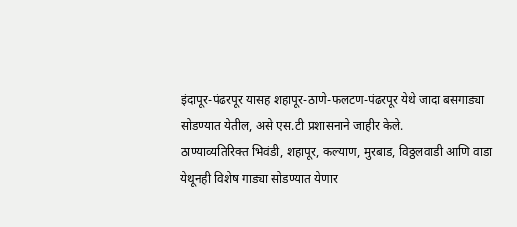इंदापूर-पंढरपूर यासह शहापूर-ठाणे-फलटण-पंढरपूर येथे जादा बसगाड्या सोडण्यात येतील, असे एस.टी प्रशासनाने जाहीर केले.
ठाण्याव्यतिरिक्त भिवंडी, शहापूर, कल्याण, मुरबाड, विठ्ठलवाडी आणि वाडा येथूनही विशेष गाड्या सोडण्यात येणार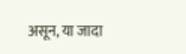असून, या जादा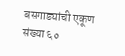बसगाड्यांची एकूण संख्या ६०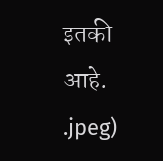इतकी आहे.
.jpeg)